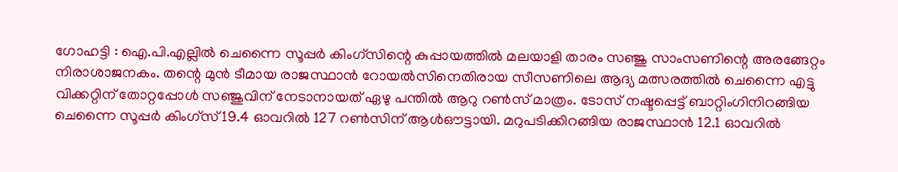ഗോഹട്ടി : ഐ.പി.എല്ലിൽ ചെന്നൈ സൂപ്പർ കിംഗ്സിന്റെ കുപ്പായത്തിൽ മലയാളി താരം സഞ്ജു സാംസണിന്റെ അരങ്ങേറ്റം നിരാശാജനകം. തന്റെ മുൻ ടീമായ രാജസ്ഥാൻ റോയൽസിനെതിരായ സീസണിലെ ആദ്യ മത്സരത്തിൽ ചെന്നൈ എട്ടു വിക്കറ്റിന് തോറ്റപ്പോൾ സഞ്ജുവിന് നേടാനായത് ഏഴു പന്തിൽ ആറു റൺസ് മാത്രം. ടോസ് നഷ്ടപ്പെട്ട് ബാറ്റിംഗിനിറങ്ങിയ ചെന്നൈ സൂപ്പർ കിംഗ്സ് 19.4 ഓവറിൽ 127 റൺസിന് ആൾഔട്ടായി. മറുപടിക്കിറങ്ങിയ രാജസ്ഥാൻ 12.1 ഓവറിൽ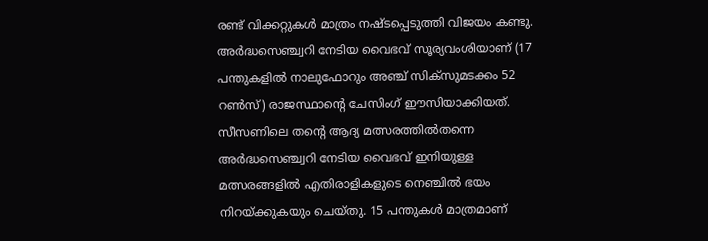രണ്ട് വിക്കറ്റുകൾ മാത്രം നഷ്ടപ്പെടുത്തി വിജയം കണ്ടു.
അർദ്ധസെഞ്ച്വറി നേടിയ വൈഭവ് സൂര്യവംശിയാണ് (17 പന്തുകളിൽ നാലുഫോറും അഞ്ച് സിക്സുമടക്കം 52 റൺസ്) രാജസ്ഥാന്റെ ചേസിംഗ് ഈസിയാക്കിയത്. സീസണിലെ തന്റെ ആദ്യ മത്സരത്തിൽതന്നെ അർദ്ധസെഞ്ച്വറി നേടിയ വൈഭവ് ഇനിയുള്ള മത്സരങ്ങളിൽ എതിരാളികളുടെ നെഞ്ചിൽ ഭയം നിറയ്ക്കുകയും ചെയ്തു. 15 പന്തുകൾ മാത്രമാണ്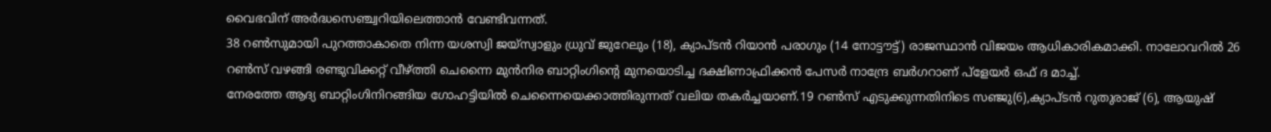വൈഭവിന് അർദ്ധസെഞ്ച്വറിയിലെത്താൻ വേണ്ടിവന്നത്.
38 റൺസുമായി പുറത്താകാതെ നിന്ന യശസ്വി ജയ്സ്വാളും ധ്രുവ് ജുറേലും (18), ക്യാപ്ടൻ റിയാൻ പരാഗും (14 നോട്ടൗട്ട്) രാജസ്ഥാൻ വിജയം ആധികാരികമാക്കി. നാലോവറിൽ 26 റൺസ് വഴങ്ങി രണ്ടുവിക്കറ്റ് വീഴ്ത്തി ചെന്നൈ മുൻനിര ബാറ്റിംഗിന്റെ മുനയൊടിച്ച ദക്ഷിണാഫ്രിക്കൻ പേസർ നാന്ദ്രേ ബർഗറാണ് പ്ളേയർ ഒഫ് ദ മാച്ച്.
നേരത്തേ ആദ്യ ബാറ്റിംഗിനിറങ്ങിയ ഗോഹട്ടിയിൽ ചെന്നൈയെക്കാത്തിരുന്നത് വലിയ തകർച്ചയാണ്.19 റൺസ് എടുക്കുന്നതിനിടെ സഞ്ജു(6),ക്യാപ്ടൻ റുതുരാജ് (6), ആയുഷ്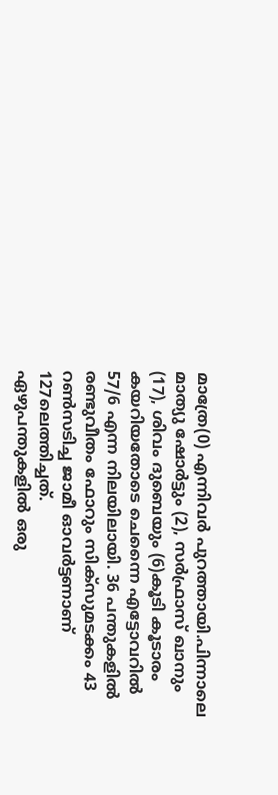മാത്രേ(0) എന്നിവർ പുറത്തായി.പിന്നാലെ മാത്യു ഷോർട്ടും (2), സർഫ്രാസ് ഖാനും (17), ശിവം ദുബെയും (6)കൂടി കൂടാരം കയറിയതോടെ ചെന്നൈ എട്ടോവറിൽ 57/6 എന്ന നിലയിലായി. 36 പന്തുകളിൽ രണ്ടുവീതം ഫോറും സിക്സുമടക്കം 43 റൺസടിച്ച ജാമീ ഓവർട്ടണാണ് 127ലെത്തിച്ചത്.
ഏഴുപന്തുകളിൽ ഒരു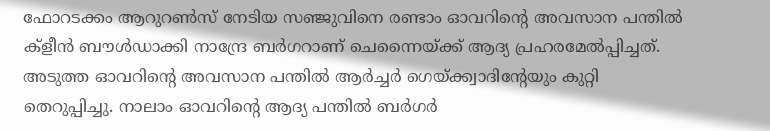ഫോറടക്കം ആറുറൺസ് നേടിയ സഞ്ജുവിനെ രണ്ടാം ഓവറിന്റെ അവസാന പന്തിൽ ക്ളീൻ ബൗൾഡാക്കി നാന്ദ്രേ ബർഗറാണ് ചെന്നൈയ്ക്ക് ആദ്യ പ്രഹരമേൽപ്പിച്ചത്. അടുത്ത ഓവറിന്റെ അവസാന പന്തിൽ ആർച്ചർ ഗെയ്ക്ക്വാദിന്റേയും കുറ്റി തെറുപ്പിച്ചു. നാലാം ഓവറിന്റെ ആദ്യ പന്തിൽ ബർഗർ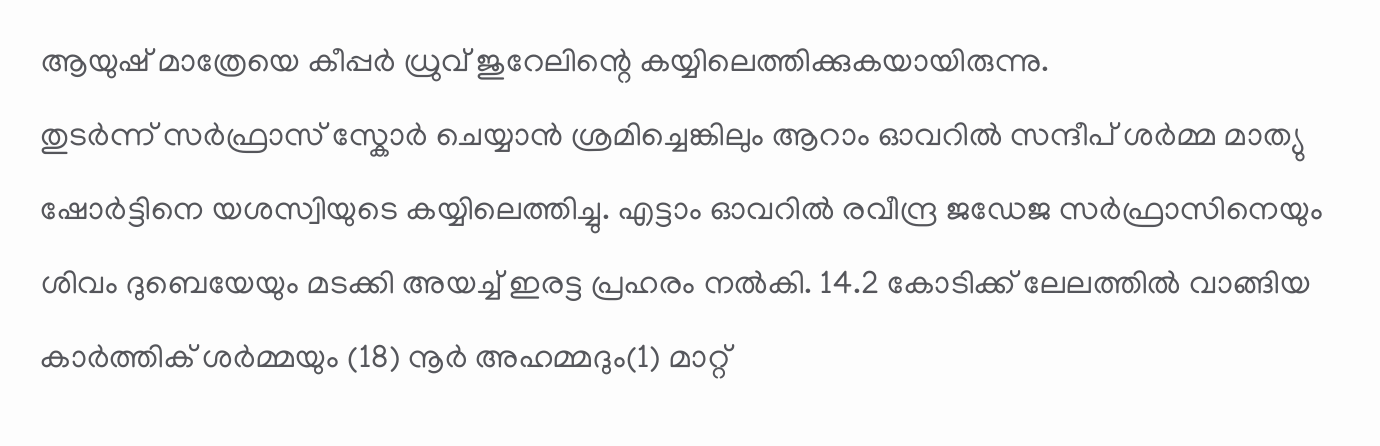ആയുഷ് മാത്രേയെ കീപ്പർ ധ്രുവ് ജുറേലിന്റെ കയ്യിലെത്തിക്കുകയായിരുന്നു.
തുടർന്ന് സർഫ്രാസ് സ്കോർ ചെയ്യാൻ ശ്രമിച്ചെങ്കിലും ആറാം ഓവറിൽ സന്ദീപ് ശർമ്മ മാത്യു ഷോർട്ടിനെ യശസ്വിയുടെ കയ്യിലെത്തിച്ചു. എട്ടാം ഓവറിൽ രവീന്ദ്ര ജഡേജ സർഫ്രാസിനെയും ശിവം ദുബെയേയും മടക്കി അയച്ച് ഇരട്ട പ്രഹരം നൽകി. 14.2 കോടിക്ക് ലേലത്തിൽ വാങ്ങിയ കാർത്തിക് ശർമ്മയും (18) നൂർ അഹമ്മദും(1) മാറ്റ്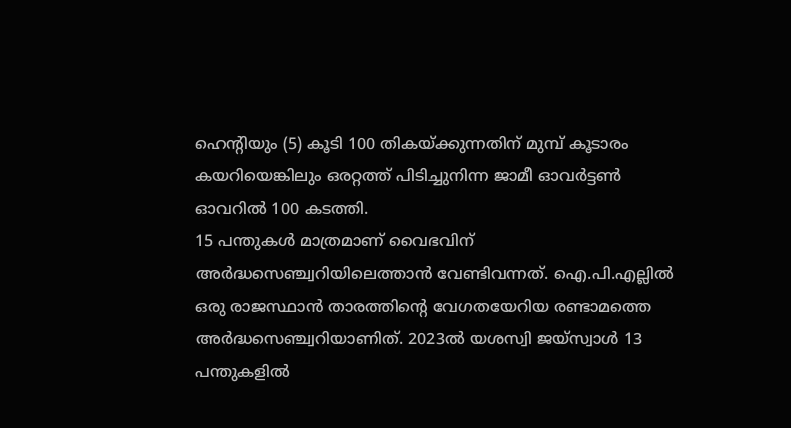ഹെന്റിയും (5) കൂടി 100 തികയ്ക്കുന്നതിന് മുമ്പ് കൂടാരം കയറിയെങ്കിലും ഒരറ്റത്ത് പിടിച്ചുനിന്ന ജാമീ ഓവർട്ടൺ ഓവറിൽ 100 കടത്തി.
15 പന്തുകൾ മാത്രമാണ് വൈഭവിന് അർദ്ധസെഞ്ച്വറിയിലെത്താൻ വേണ്ടിവന്നത്. ഐ.പി.എല്ലിൽ ഒരു രാജസ്ഥാൻ താരത്തിന്റെ വേഗതയേറിയ രണ്ടാമത്തെ അർദ്ധസെഞ്ച്വറിയാണിത്. 2023ൽ യശസ്വി ജയ്സ്വാൾ 13 പന്തുകളിൽ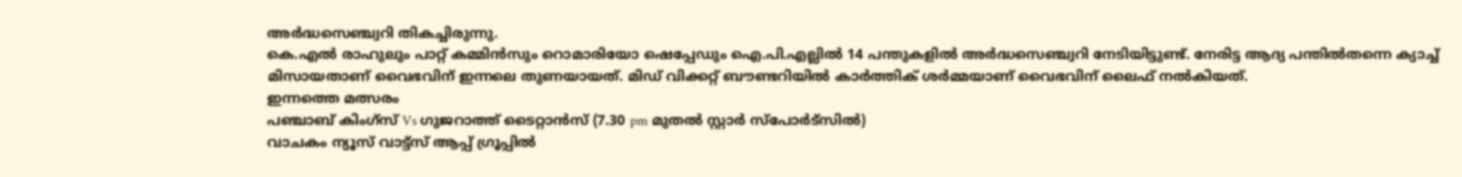അർദ്ധസെഞ്ച്വറി തികച്ചിരുന്നു.
കെ.എൽ രാഹുലും പാറ്റ് കമ്മിൻസും റൊമാരിയോ ഷെപ്പേഡും ഐ.പി.എല്ലിൽ 14 പന്തുകളിൽ അർദ്ധസെഞ്ച്വറി നേടിയിട്ടുണ്ട്. നേരിട്ട ആദ്യ പന്തിൽതന്നെ ക്യാച്ച് മിസായതാണ് വൈഭവിന് ഇന്നലെ തുണയായത്. മിഡ് വിക്കറ്റ് ബൗണ്ടറിയിൽ കാർത്തിക് ശർമ്മയാണ് വൈഭവിന് ലൈഫ് നൽകിയത്.
ഇന്നത്തെ മത്സരം
പഞ്ചാബ് കിംഗ്സ് Vs ഗുജറാത്ത് ടൈറ്റാൻസ് (7.30 pm മുതൽ സ്റ്റാർ സ്പോർട്സിൽ)
വാചകം ന്യൂസ് വാട്ട്സ് ആപ്പ് ഗ്രൂപ്പിൽ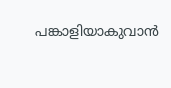പങ്കാളിയാകുവാൻ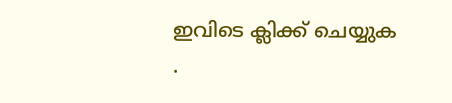ഇവിടെ ക്ലിക്ക് ചെയ്യുക
.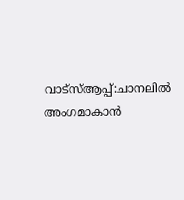വാട്സ്ആപ്പ്:ചാനലിൽ അംഗമാകാൻ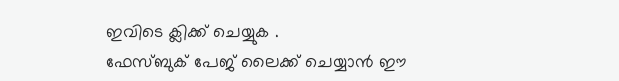ഇവിടെ ക്ലിക്ക് ചെയ്യുക .
ഫേസ്ബുക് പേജ് ലൈക്ക് ചെയ്യാൻ ഈ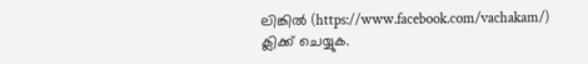ലിങ്കിൽ (https://www.facebook.com/vachakam/) ക്ലിക്ക് ചെയ്യുക.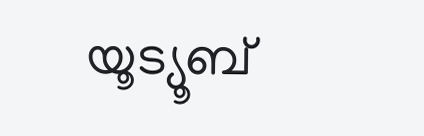യൂട്യൂബ്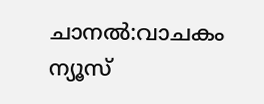ചാനൽ:വാചകം ന്യൂസ്